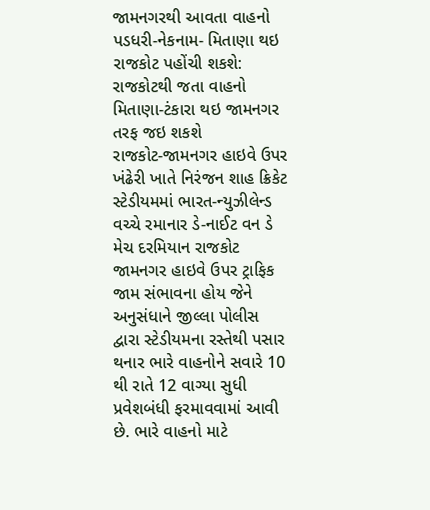જામનગરથી આવતા વાહનો પડધરી-નેકનામ- મિતાણા થઇ રાજકોટ પહોંચી શકશે: રાજકોટથી જતા વાહનો મિતાણા-ટંકારા થઇ જામનગર તરફ જઇ શકશે
રાજકોટ-જામનગર હાઇવે ઉપર ખંઢેરી ખાતે નિરંજન શાહ ક્રિકેટ સ્ટેડીયમમાં ભારત-ન્યુઝીલેન્ડ વચ્ચે રમાનાર ડે-નાઈટ વન ડે મેચ દરમિયાન રાજકોટ જામનગર હાઇવે ઉપર ટ્રાફિક જામ સંભાવના હોય જેને અનુસંધાને જીલ્લા પોલીસ દ્વારા સ્ટેડીયમના રસ્તેથી પસાર થનાર ભારે વાહનોને સવારે 10 થી રાતે 12 વાગ્યા સુધી પ્રવેશબંધી ફરમાવવામાં આવી છે. ભારે વાહનો માટે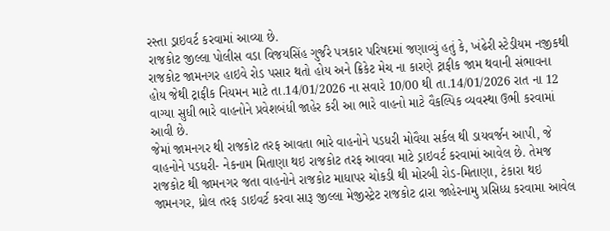રસ્તા ડ્રાઇવર્ટ કરવામાં આવ્યા છે.
રાજકોટ જીલ્લા પોલીસ વડા વિજયસિંહ ગુર્જરે પત્રકાર પરિષદમાં જણાવ્યું હતું કે, ખંઢેરી સ્ટેડીયમ નજીકથી રાજકોટ જામનગર હાઇવે રોડ પસાર થતો હોય અને ક્રિકેટ મેચ ના કારણે ટ્રાફીક જામ થવાની સંભાવના હોય જેથી ટ્રાફીક નિયમન માટે તા.14/01/2026 ના સવારે 10/00 થી તા.14/01/2026 રાત ના 12 વાગ્યા સુધી ભારે વાહનોને પ્રવેશબંધી જાહેર કરી આ ભારે વાહનો માટે વૈકલ્પિક વ્યવસ્થા ઉભી કરવામાં આવી છે.
જેમાં જામનગર થી રાજકોટ તરફ આવતા ભારે વાહનોને પડધરી મોવૈયા સર્કલ થી ડાયવર્જન આપી, જે વાહનોને પડધરી- નેકનામ મિતાણા થઇ રાજકોટ તરફ આવવા માટે ડ્રાઇવર્ટ કરવામાં આવેલ છે. તેમજ રાજકોટ થી જામનગર જતા વાહનોને રાજકોટ માધાપર ચોકડી થી મોરબી રોડ-મિતાણા, ટંકારા થઇ જામનગર, ધ્રોલ તરફ ડાઇવર્ટ કરવા સારૂ જીલ્લા મેજીસ્ટ્રેટ રાજકોટ દ્રારા જાહેરનામુ પ્રસિધ્ધ કરવામા આવેલ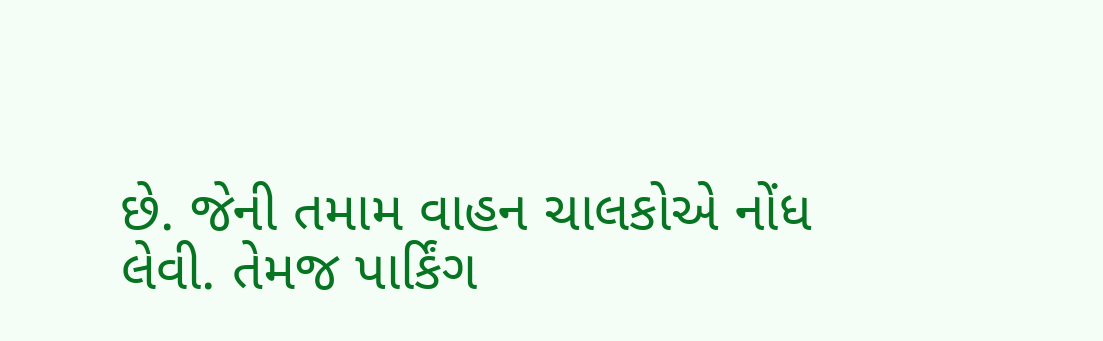છે. જેની તમામ વાહન ચાલકોએ નોંધ લેવી. તેમજ પાર્કિંગ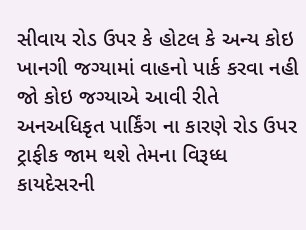સીવાય રોડ ઉપર કે હોટલ કે અન્ય કોઇ ખાનગી જગ્યામાં વાહનો પાર્ક કરવા નહી જો કોઇ જગ્યાએ આવી રીતે અનઅધિકૃત પાર્કિંગ ના કારણે રોડ ઉપર ટ્રાફીક જામ થશે તેમના વિરૂધ્ધ કાયદેસરની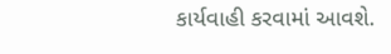કાર્યવાહી કરવામાં આવશે.